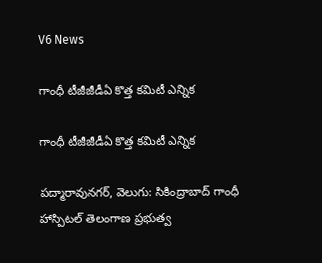V6 News

గాంధీ టీజీజీడీఏ కొత్త కమిటీ ఎన్నిక

గాంధీ టీజీజీడీఏ కొత్త కమిటీ ఎన్నిక

పద్మారావునగర్, వెలుగు: సికింద్రాబాద్ గాంధీ హాస్పిటల్ తెలంగాణ ప్రభుత్వ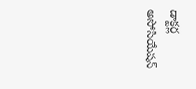డాక్టర్ల అసోసియేషన్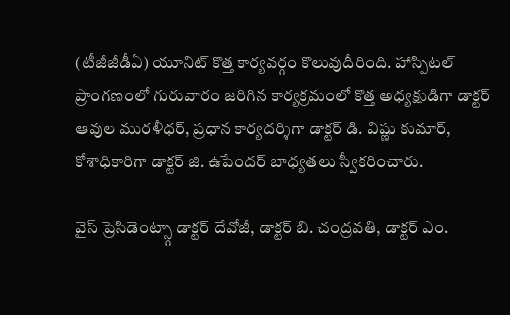(టీజీజీడీఏ) యూనిట్ కొత్త కార్యవర్గం కొలువుదీరింది. హాస్పిటల్ ప్రాంగణంలో గురువారం జరిగిన కార్యక్రమంలో కొత్త అధ్యక్షుడిగా డాక్టర్ ఆవుల మురళీధర్, ప్రధాన కార్యదర్శిగా డాక్టర్ డి. విష్ణు కుమార్, కోశాధికారిగా డాక్టర్ జి. ఉపేందర్ బాధ్యతలు స్వీకరించారు.

వైస్ ప్రెసిడెంట్స్గా డాక్టర్ దేవోజీ, డాక్టర్ బి. చంద్రవతి, డాక్టర్ ఎం.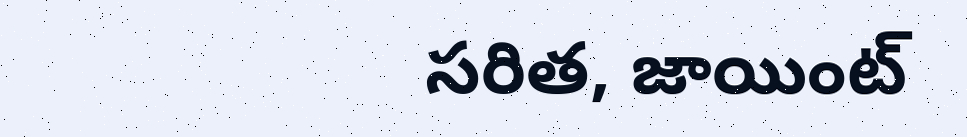సరిత, జాయింట్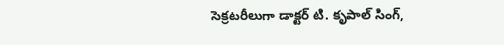సెక్రటరీలుగా డాక్టర్ టి. కృపాల్ సింగ్,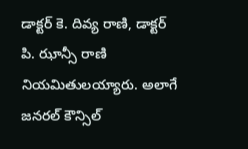డాక్టర్ కె. దివ్య రాణి, డాక్టర్ పి. ఝాన్సీ రాణి నియమితులయ్యారు. అలాగే జనరల్ కౌన్సిల్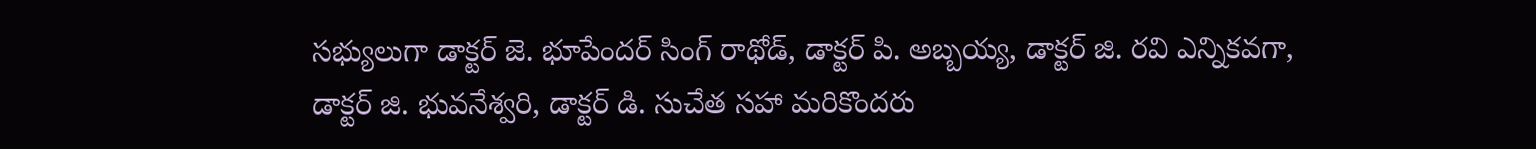సభ్యులుగా డాక్టర్ జె. భూపేందర్ సింగ్ రాథోడ్, డాక్టర్ పి. అబ్బయ్య, డాక్టర్ జి. రవి ఎన్నికవగా, డాక్టర్ జి. భువనేశ్వరి, డాక్టర్ డి. సుచేత సహా మరికొందరు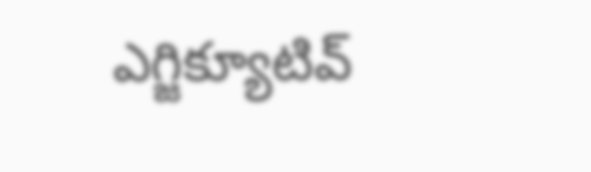ఎగ్జిక్యూటివ్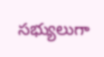సభ్యులుగా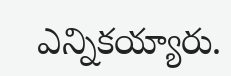ఎన్నికయ్యారు.